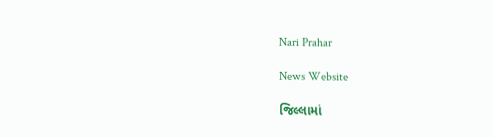Nari Prahar

News Website

જિલ્લામાં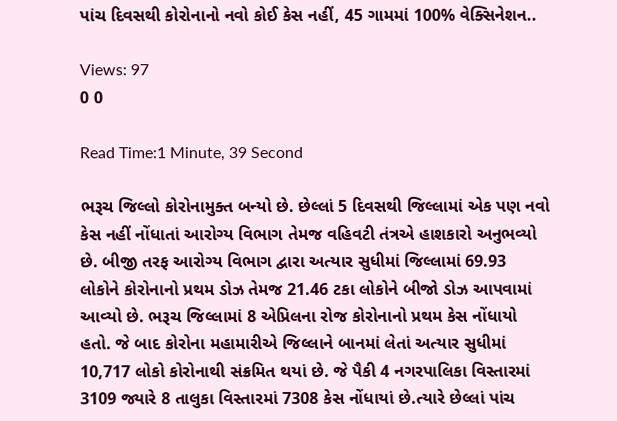પાંચ દિવસથી કોરોનાનો નવો કોઈ કેસ નહીં, 45 ગામમાં 100% વેક્સિનેશન..

Views: 97
0 0

Read Time:1 Minute, 39 Second

ભરૂચ જિલ્લો કોરોનામુક્ત બન્યો છે. છેલ્લાં 5 દિવસથી જિલ્લામાં એક પણ નવો કેસ નહીં નોંધાતાં આરોગ્ય વિભાગ તેમજ વહિવટી તંત્રએ હાશકારો અનુભવ્યો છે. બીજી તરફ આરોગ્ય વિભાગ દ્વારા અત્યાર સુધીમાં જિલ્લામાં 69.93 લોકોને કોરોનાનો પ્રથમ ડોઝ તેમજ 21.46 ટકા લોકોને બીજો ડોઝ આપવામાં આવ્યો છે. ભરૂચ જિલ્લામાં 8 એપ્રિલના રોજ કોરોનાનો પ્રથમ કેસ નોંધાયો હતો. જે બાદ કોરોના મહામારીએ જિલ્લાને બાનમાં લેતાં અત્યાર સુધીમાં 10,717 લોકો કોરોનાથી સંક્રમિત થયાં છે. જે પૈકી 4 નગરપાલિકા વિસ્તારમાં 3109 જ્યારે 8 તાલુકા વિસ્તારમાં 7308 કેસ નોંધાયાં છે.ત્યારે છેલ્લાં પાંચ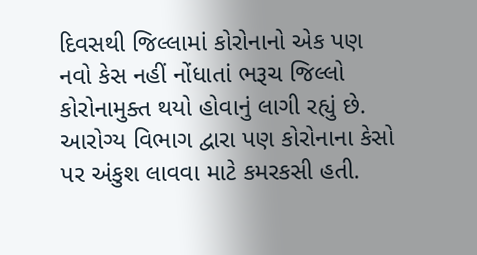દિવસથી જિલ્લામાં કોરોનાનો એક પણ નવો કેસ નહીં નોંધાતાં ભરૂચ જિલ્લો કોરોનામુક્ત થયો હોવાનું લાગી રહ્યું છે. આરોગ્ય વિભાગ દ્વારા પણ કોરોનાના કેસો પર અંકુશ લાવવા માટે કમરકસી હતી.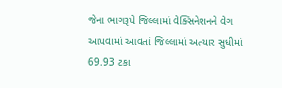જેના ભાગરૂપે જિલ્લામાં વેક્સિનેશનને વેગ આપવામાં આવતાં જિલ્લામાં અત્યાર સુધીમાં 69.93 ટકા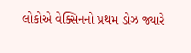લોકોએ વેક્સિનનો પ્રથમ ડોઝ જ્યારે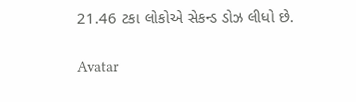21.46 ટકા લોકોએ સેકન્ડ ડોઝ લીધો છે.

Avatar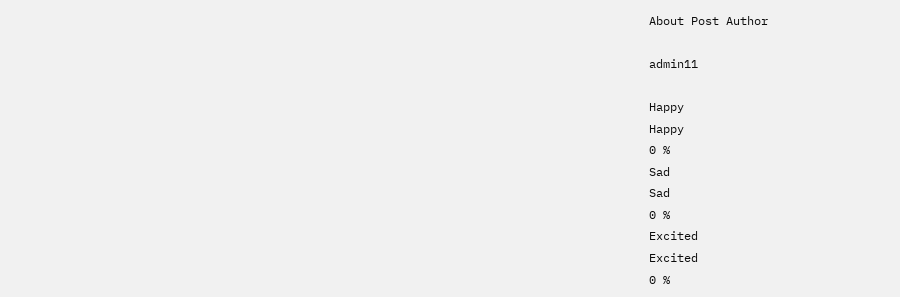About Post Author

admin11

Happy
Happy
0 %
Sad
Sad
0 %
Excited
Excited
0 %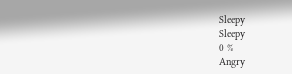Sleepy
Sleepy
0 %
Angry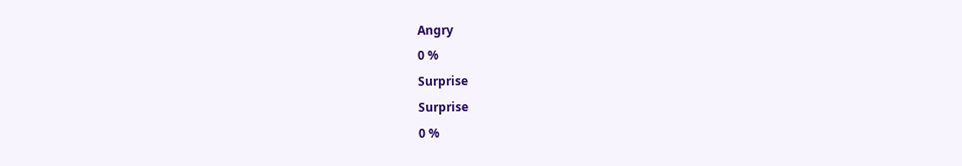Angry
0 %
Surprise
Surprise
0 %